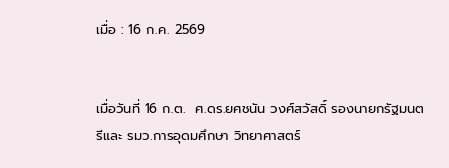เมื่อ : 16 ก.ค. 2569


เมื่อวันที่ 16 ก.ต.  ศ.ดร.ยศชนัน วงศ์สวัสดิ์ รองนายกรัฐมนตรีและ รมว.การอุดมศึกษา วิทยาศาสตร์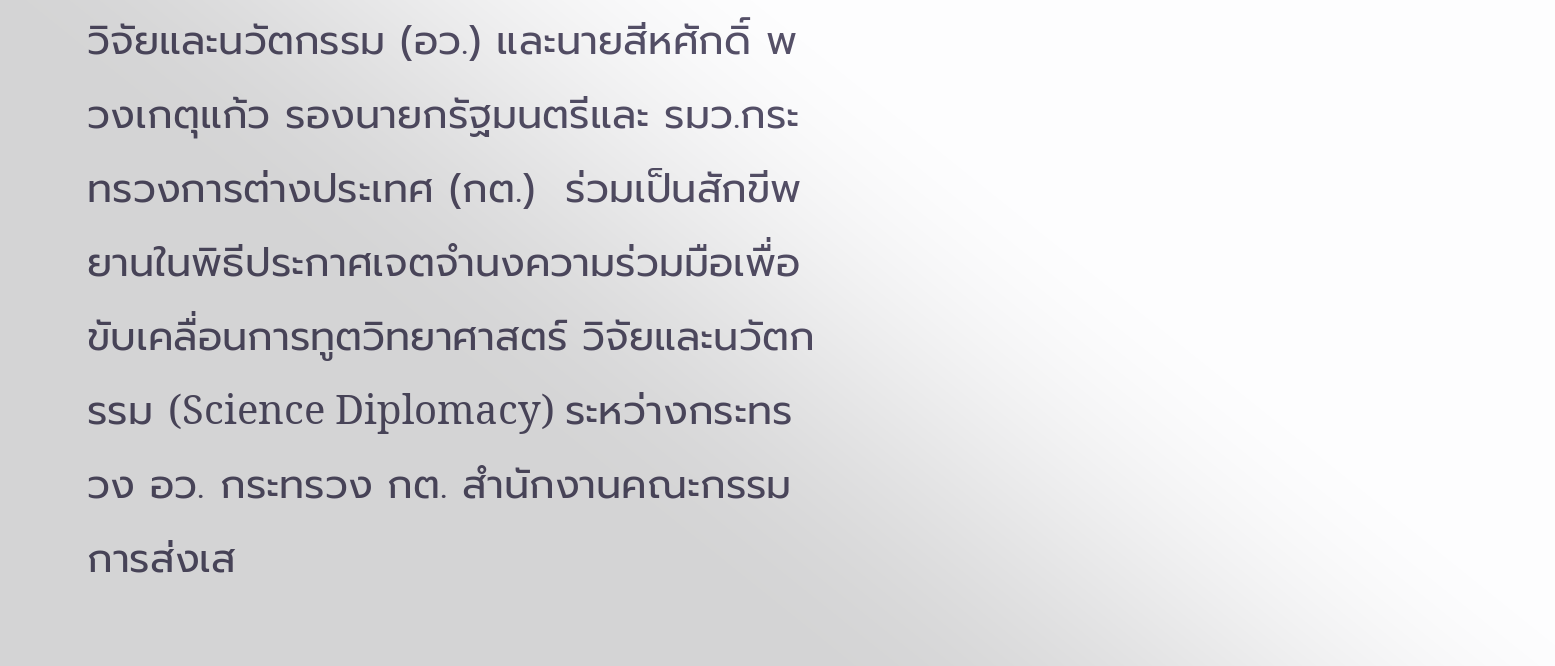วิจัยและนวัตกรรม (อว.) และนายสีหศักดิ์ พวงเกตุแก้ว รองนายกรัฐมนตรีและ รมว.กระทรวงการต่างประเทศ (กต.)  ร่วมเป็นสักขีพยานในพิธีประกาศเจตจำนงความร่วมมือเพื่อขับเคลื่อนการทูตวิทยาศาสตร์ วิจัยและนวัตกรรม (Science Diplomacy) ระหว่างกระทรวง อว. กระทรวง กต. สำนักงานคณะกรรมการส่งเส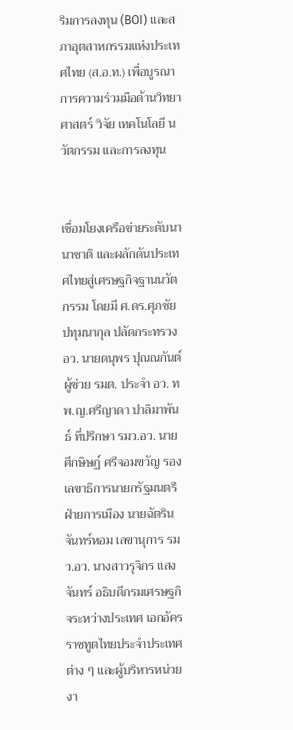ริมการลงทุน (BOI) และสภาอุตสาหกรรมแห่งประเทศไทย (ส.อ.ท.) เพื่อบูรณาการความร่วมมือด้านวิทยาศาสตร์ วิจัย เทคโนโลยี นวัตกรรม และการลงทุน


เชื่อมโยงเครือข่ายระดับนานาชาติ และผลักดันประเทศไทยสู่เศรษฐกิจฐานนวัตกรรม โดยมี ศ.ดร.ศุภชัย ปทุมนากุล ปลัดกระทรวง อว. นายดนุพร ปุณณกันต์ ผู้ช่วย รมต. ประจำ อว. ทพ.ญ.ศรีญาดา ปาลิมาพันธ์ ที่ปรึกษา รมว.อว. นายศึกษิษฏ์ ศรีจอมขวัญ รองเลขาธิการนายกรัฐมนตรีฝ่ายการเมือง นายฉัตริน จันทร์หอม เลขานุการ รมว.อว. นางสาวรุจิกร แสงจันทร์ อธิบดีกรมเศรษฐกิจระหว่างประเทศ เอกอัครราชทูตไทยประจำประเทศต่าง ๆ และผู้บริหารหน่วยงา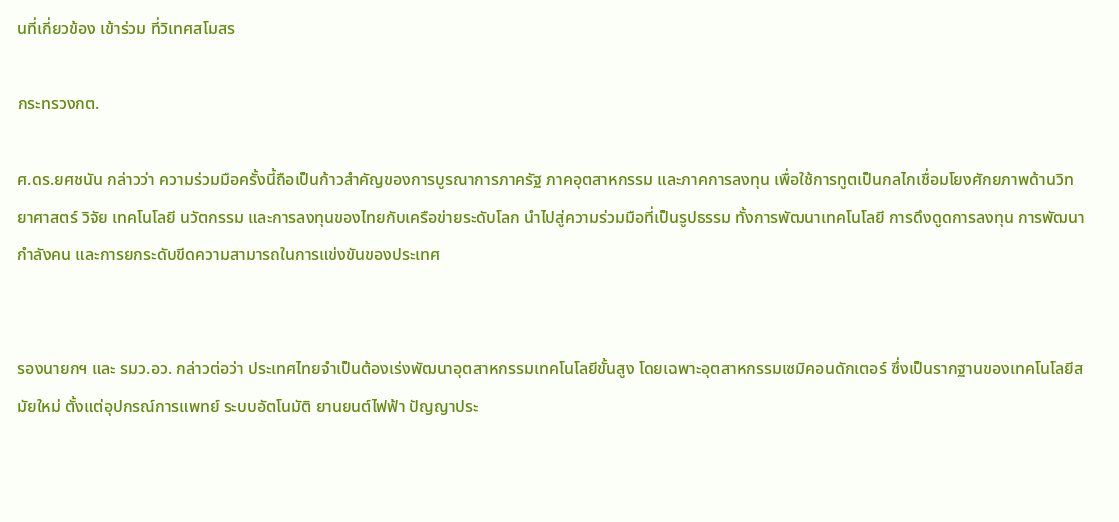นที่เกี่ยวข้อง เข้าร่วม ที่วิเทศสโมสร

กระทรวงกต.

ศ.ดร.ยศชนัน กล่าวว่า ความร่วมมือครั้งนี้ถือเป็นก้าวสำคัญของการบูรณาการภาครัฐ ภาคอุตสาหกรรม และภาคการลงทุน เพื่อใช้การทูตเป็นกลไกเชื่อมโยงศักยภาพด้านวิทยาศาสตร์ วิจัย เทคโนโลยี นวัตกรรม และการลงทุนของไทยกับเครือข่ายระดับโลก นำไปสู่ความร่วมมือที่เป็นรูปธรรม ทั้งการพัฒนาเทคโนโลยี การดึงดูดการลงทุน การพัฒนากำลังคน และการยกระดับขีดความสามารถในการแข่งขันของประเทศ


รองนายกฯ และ รมว.อว. กล่าวต่อว่า ประเทศไทยจำเป็นต้องเร่งพัฒนาอุตสาหกรรมเทคโนโลยีขั้นสูง โดยเฉพาะอุตสาหกรรมเซมิคอนดักเตอร์ ซึ่งเป็นรากฐานของเทคโนโลยีสมัยใหม่ ตั้งแต่อุปกรณ์การแพทย์ ระบบอัตโนมัติ ยานยนต์ไฟฟ้า ปัญญาประ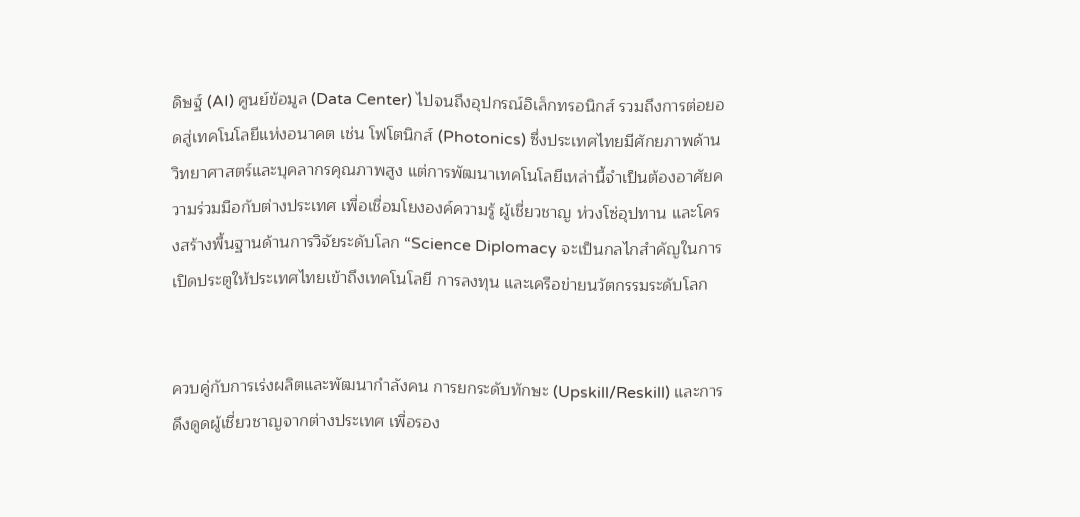ดิษฐ์ (AI) ศูนย์ข้อมูล (Data Center) ไปจนถึงอุปกรณ์อิเล็กทรอนิกส์ รวมถึงการต่อยอดสู่เทคโนโลยีแห่งอนาคต เช่น โฟโตนิกส์ (Photonics) ซึ่งประเทศไทยมีศักยภาพด้านวิทยาศาสตร์และบุคลากรคุณภาพสูง แต่การพัฒนาเทคโนโลยีเหล่านี้จำเป็นต้องอาศัยความร่วมมือกับต่างประเทศ เพื่อเชื่อมโยงองค์ความรู้ ผู้เชี่ยวชาญ ห่วงโซ่อุปทาน และโครงสร้างพื้นฐานด้านการวิจัยระดับโลก “Science Diplomacy จะเป็นกลไกสำคัญในการเปิดประตูให้ประเทศไทยเข้าถึงเทคโนโลยี การลงทุน และเครือข่ายนวัตกรรมระดับโลก


ควบคู่กับการเร่งผลิตและพัฒนากำลังคน การยกระดับทักษะ (Upskill/Reskill) และการดึงดูดผู้เชี่ยวชาญจากต่างประเทศ เพื่อรอง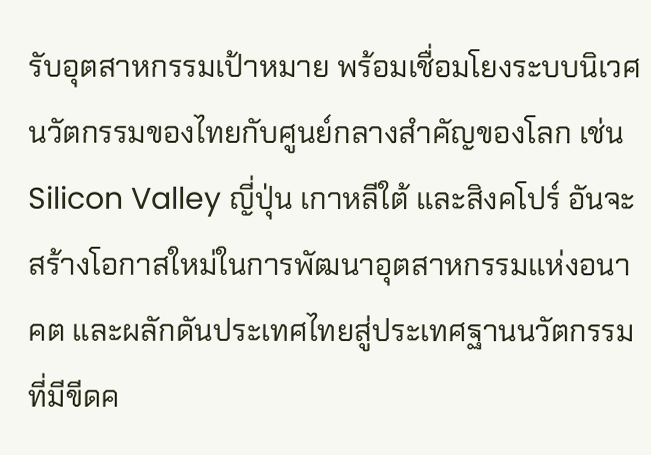รับอุตสาหกรรมเป้าหมาย พร้อมเชื่อมโยงระบบนิเวศนวัตกรรมของไทยกับศูนย์กลางสำคัญของโลก เช่น Silicon Valley ญี่ปุ่น เกาหลีใต้ และสิงคโปร์ อันจะสร้างโอกาสใหม่ในการพัฒนาอุตสาหกรรมแห่งอนาคต และผลักดันประเทศไทยสู่ประเทศฐานนวัตกรรมที่มีขีดค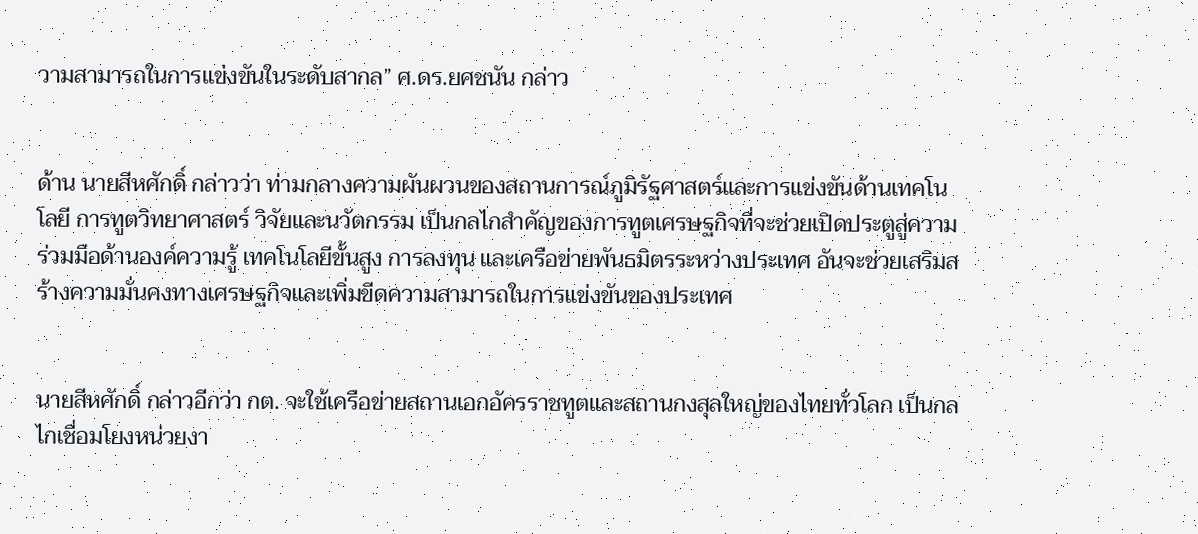วามสามารถในการแข่งขันในระดับสากล” ศ.ดร.ยศชนัน กล่าว


ด้าน นายสีหศักดิ์ กล่าวว่า ท่ามกลางความผันผวนของสถานการณ์ภูมิรัฐศาสตร์และการแข่งขันด้านเทคโนโลยี การทูตวิทยาศาสตร์ วิจัยและนวัตกรรม เป็นกลไกสำคัญของการทูตเศรษฐกิจที่จะช่วยเปิดประตูสู่ความร่วมมือด้านองค์ความรู้ เทคโนโลยีขั้นสูง การลงทุน และเครือข่ายพันธมิตรระหว่างประเทศ อันจะช่วยเสริมสร้างความมั่นคงทางเศรษฐกิจและเพิ่มขีดความสามารถในการแข่งขันของประเทศ


นายสีหศักดิ์ กล่าวอีกว่า กต. จะใช้เครือข่ายสถานเอกอัครราชทูตและสถานกงสุลใหญ่ของไทยทั่วโลก เป็นกลไกเชื่อมโยงหน่วยงา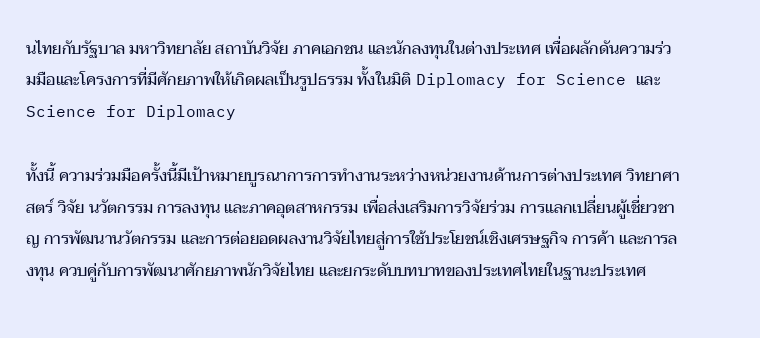นไทยกับรัฐบาล มหาวิทยาลัย สถาบันวิจัย ภาคเอกชน และนักลงทุนในต่างประเทศ เพื่อผลักดันความร่วมมือและโครงการที่มีศักยภาพให้เกิดผลเป็นรูปธรรม ทั้งในมิติ Diplomacy for Science และ Science for Diplomacy

ทั้งนี้ ความร่วมมือครั้งนี้มีเป้าหมายบูรณาการการทำงานระหว่างหน่วยงานด้านการต่างประเทศ วิทยาศาสตร์ วิจัย นวัตกรรม การลงทุน และภาคอุตสาหกรรม เพื่อส่งเสริมการวิจัยร่วม การแลกเปลี่ยนผู้เชี่ยวชาญ การพัฒนานวัตกรรม และการต่อยอดผลงานวิจัยไทยสู่การใช้ประโยชน์เชิงเศรษฐกิจ การค้า และการลงทุน ควบคู่กับการพัฒนาศักยภาพนักวิจัยไทย และยกระดับบทบาทของประเทศไทยในฐานะประเทศ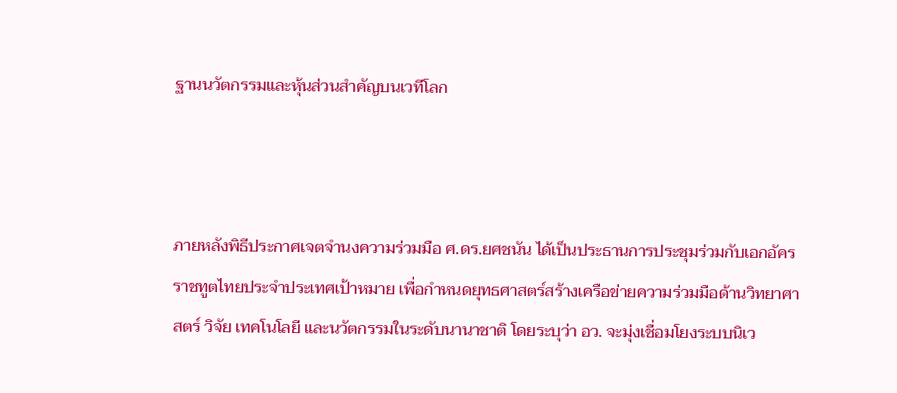ฐานนวัตกรรมและหุ้นส่วนสำคัญบนเวทีโลก



ภายหลังพิธีประกาศเจตจำนงความร่วมมือ ศ.ดร.ยศชนัน ได้เป็นประธานการประชุมร่วมกับเอกอัครราชทูตไทยประจำประเทศเป้าหมาย เพื่อกำหนดยุทธศาสตร์สร้างเครือข่ายความร่วมมือด้านวิทยาศาสตร์ วิจัย เทคโนโลยี และนวัตกรรมในระดับนานาชาติ โดยระบุว่า อว. จะมุ่งเชื่อมโยงระบบนิเว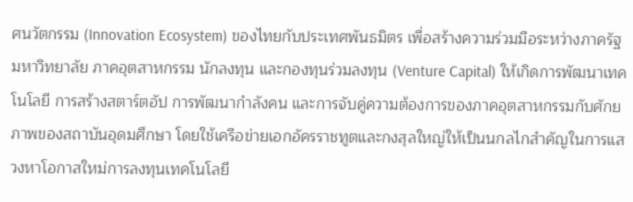ศนวัตกรรม (Innovation Ecosystem) ของไทยกับประเทศพันธมิตร เพื่อสร้างความร่วมมือระหว่างภาครัฐ มหาวิทยาลัย ภาคอุตสาหกรรม นักลงทุน และกองทุนร่วมลงทุน (Venture Capital) ให้เกิดการพัฒนาเทคโนโลยี การสร้างสตาร์ตอัป การพัฒนากำลังคน และการจับคู่ความต้องการของภาคอุตสาหกรรมกับศักยภาพของสถาบันอุดมศึกษา โดยใช้เครือข่ายเอกอัครราชทูตและกงสุลใหญ่ให้เป็นนกลไกสำคัญในการแสวงหาโอกาสใหม่การลงทุนเทคโนโลยี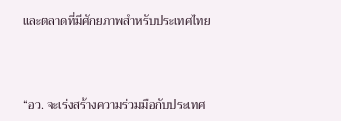และตลาดที่มีศักยภาพสำหรับประเทศไทย



“อว. จะเร่งสร้างความร่วมมือกับประเทศ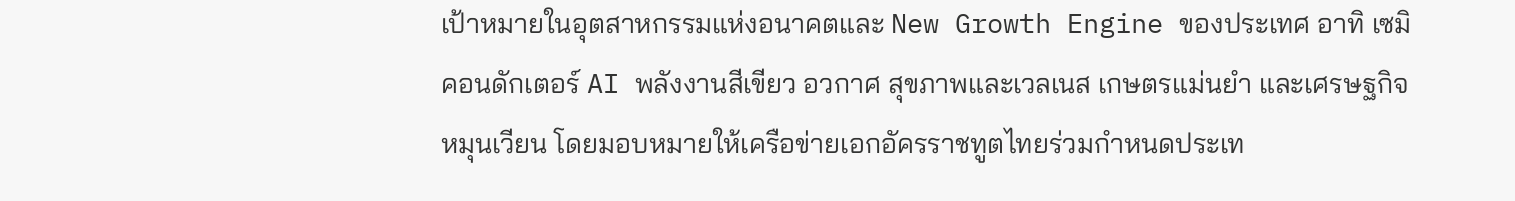เป้าหมายในอุตสาหกรรมแห่งอนาคตและ New Growth Engine ของประเทศ อาทิ เซมิคอนดักเตอร์ AI พลังงานสีเขียว อวกาศ สุขภาพและเวลเนส เกษตรแม่นยำ และเศรษฐกิจหมุนเวียน โดยมอบหมายให้เครือข่ายเอกอัครราชทูตไทยร่วมกำหนดประเท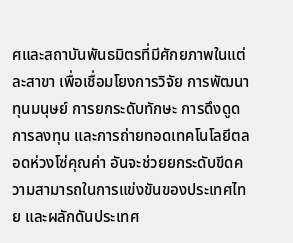ศและสถาบันพันธมิตรที่มีศักยภาพในแต่ละสาขา เพื่อเชื่อมโยงการวิจัย การพัฒนาทุนมนุษย์ การยกระดับทักษะ การดึงดูดการลงทุน และการถ่ายทอดเทคโนโลยีตลอดห่วงโซ่คุณค่า อันจะช่วยยกระดับขีดความสามารถในการแข่งขันของประเทศไทย และผลักดันประเทศ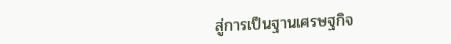สู่การเป็นฐานเศรษฐกิจ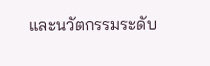และนวัตกรรมระดับ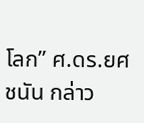โลก” ศ.ดร.ยศชนัน กล่าว